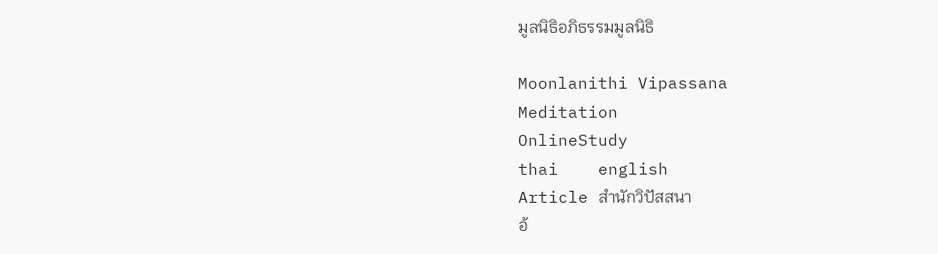มูลนิธิอภิธรรมมูลนิธิ

Moonlanithi Vipassana
Meditation
OnlineStudy
thai    english
Article สำนักวิปัสสนา
อ้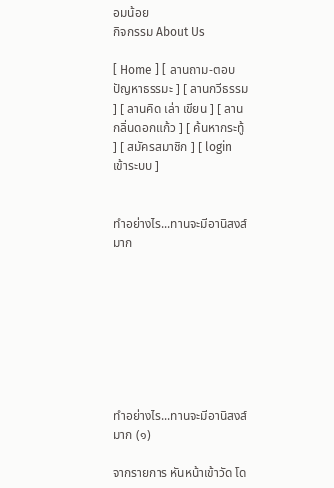อมน้อย
กิจกรรม About Us

[ Home ] [ ลานถาม-ตอบปัญหาธรรมะ ] [ ลานกวีธรรม ] [ ลานคิด เล่า เขียน ] [ ลานกลิ่นดอกแก้ว ] [ ค้นหากระทู้ ] [ สมัครสมาชิก ] [ login เข้าระบบ ]


ทำอย่างไร...ทานจะมีอานิสงส์มาก








ทำอย่างไร...ทานจะมีอานิสงส์มาก (๑)

จากรายการ หันหน้าเข้าวัด โด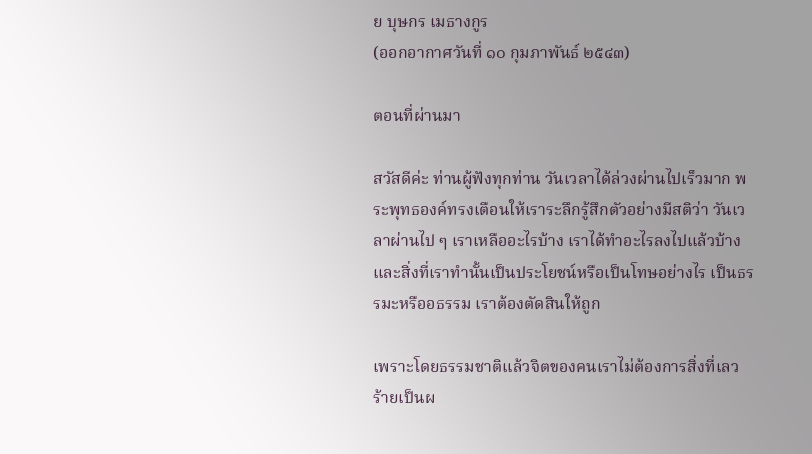ย บุษกร เมธางกูร
(ออกอากาศวันที่ ๑๐ กุมภาพันธ์ ๒๕๔๓)

ตอนที่ผ่านมา

สวัสดีค่ะ ท่านผู้ฟังทุกท่าน วันเวลาได้ล่วงผ่านไปเร็วมาก พระพุทธองค์ทรงเตือนให้เราระลึกรู้สึกตัวอย่างมีสติว่า วันเวลาผ่านไป ๆ เราเหลืออะไรบ้าง เราได้ทำอะไรลงไปแล้วบ้าง และสิ่งที่เราทำนั้นเป็นประโยชน์หรือเป็นโทษอย่างไร เป็นธรรมะหรืออธรรม เราต้องตัดสินให้ถูก

เพราะโดยธรรมชาติแล้วจิตของคนเราไม่ต้องการสิ่งที่เลวร้ายเป็นผ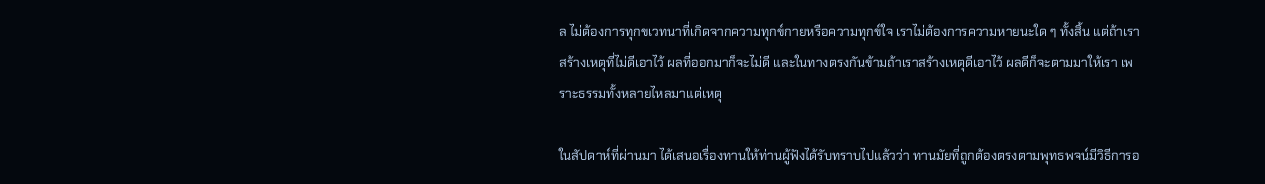ล ไม่ต้องการทุกขเวทนาที่เกิดจากความทุกข์กายหรือความทุกข์ใจ เราไม่ต้องการความหายนะใด ๆ ทั้งสิ้น แต่ถ้าเราสร้างเหตุที่ไม่ดีเอาไว้ ผลที่ออกมาก็จะไม่ดี และในทางตรงกันข้ามถ้าเราสร้างเหตุดีเอาไว้ ผลดีก็จะตามมาให้เรา เพราะธรรมทั้งหลายไหลมาแต่เหตุ

ในสัปดาห์ที่ผ่านมา ได้เสนอเรื่องทานให้ท่านผู้ฟังได้รับทราบไปแล้วว่า ทานมัยที่ถูกต้องตรงตามพุทธพจน์มีวิธีการอ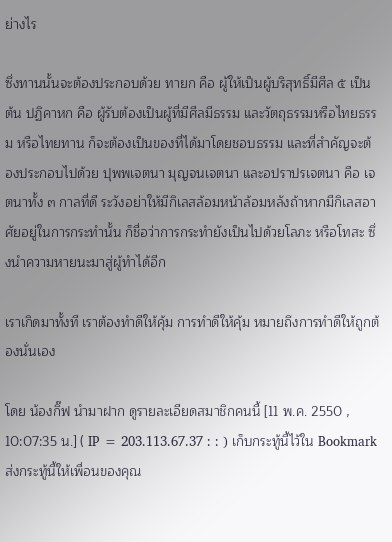ย่างไร

ซึ่งทานนั้นจะต้องประกอบด้วย ทายก คือ ผู้ให้เป็นผู้บริสุทธิ์มีศีล ๕ เป็นต้น ปฏิคาหก คือ ผู้รับต้องเป็นผู้ที่มีศีลมีธรรม และวัตถุธรรมหรือไทยธรรม หรือไทยทาน ก็จะต้องเป็นของที่ได้มาโดยชอบธรรม และที่สำคัญจะต้องประกอบไปด้วย ปุพพเจตนา มุญจนเจตนา และอปราปรเจตนา คือ เจตนาทั้ง ๓ กาลที่ดี ระวังอย่าให้มีกิเลสล้อมหน้าล้อมหลังถ้าหากมีกิเลสอาศัยอยู่ในการกระทำนั้น ก็ชื่อว่าการกระทำยังเป็นไปด้วยโลภะ หรือโทสะ ซึ่งนำความหายนะมาสู่ผู้ทำได้อีก

เราเกิดมาทั้งที เราต้องทำดีให้คุ้ม การทำดีให้คุ้ม หมายถึงการทำดีให้ถูกต้องนั่นเอง

โดย น้องกิ๊ฟ นำมาฝาก ดูรายละเอียดสมาชิกคนนี้ [11 พ.ค. 2550 , 10:07:35 น.] ( IP = 203.113.67.37 : : ) เก็บกระทู้นี้ไว้ใน Bookmarkส่งกระทู้นี้ให้เพื่อนของคุณ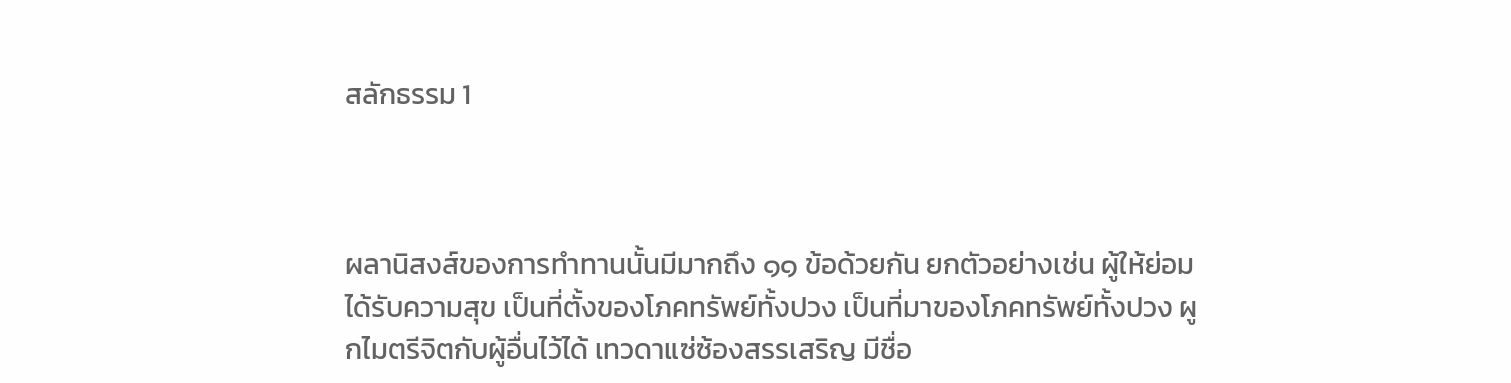สลักธรรม 1



ผลานิสงส์ของการทำทานนั้นมีมากถึง ๑๑ ข้อด้วยกัน ยกตัวอย่างเช่น ผู้ให้ย่อมได้รับความสุข เป็นที่ตั้งของโภคทรัพย์ทั้งปวง เป็นที่มาของโภคทรัพย์ทั้งปวง ผูกไมตรีจิตกับผู้อื่นไว้ได้ เทวดาแซ่ซ้องสรรเสริญ มีชื่อ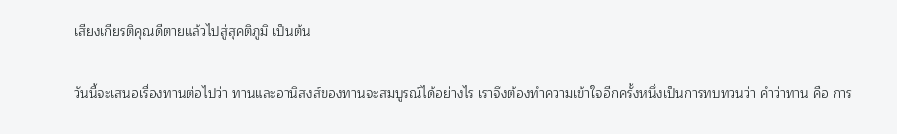เสียงเกียรติคุณดีตายแล้วไปสู่สุคติภูมิ เป็นต้น

วันนี้จะเสนอเรื่องทานต่อไปว่า ทานและอานิสงส์ของทานจะสมบูรณ์ได้อย่างไร เราจึงต้องทำความเข้าใจอีกครั้งหนึ่งเป็นการทบทวนว่า คำว่าทาน คือ การ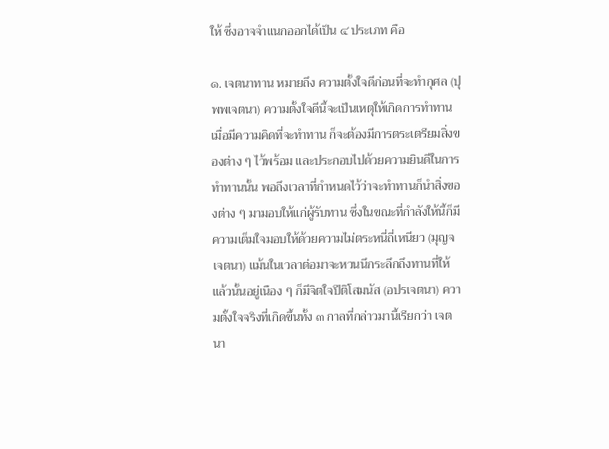ให้ ซึ่งอาจจำแนกออกได้เป็น ๔ ประเภท คือ

๑. เจตนาทาน หมายถึง ความตั้งใจดีก่อนที่จะทำกุศล (ปุพพเจตนา) ความตั้งใจดีนี้จะเป็นเหตุให้เกิดการทำทานเมื่อมีความคิดที่จะทำทาน ก็จะต้องมีการตระเตรียมสิ่งของต่าง ๆ ไว้พร้อม และประกอบไปด้วยความยินดีในการทำทานนั้น พอถึงเวลาที่กำหนดไว้ว่าจะทำทานก็นำสิ่งของต่าง ๆ มามอบให้แก่ผู้รับทาน ซึ่งในขณะที่กำลังให้นี้ก็มีความเต็มใจมอบให้ด้วยความไม่ตระหนี่ถี่เหนียว (มุญจเจตนา) แม้นในเวลาต่อมาจะหวนนึกระลึกถึงทานที่ให้แล้วนั้นอยู่เนือง ๆ ก็มีจิตใจปีติโสมนัส (อปรเจตนา) ความตั้งใจจริงที่เกิดขึ้นทั้ง ๓ กาลที่กล่าวมานี้เรียกว่า เจตนา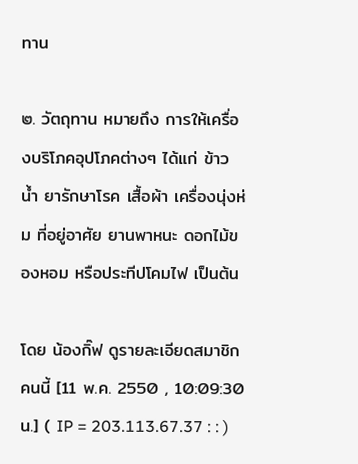ทาน

๒. วัตถุทาน หมายถึง การให้เครื่องบริโภคอุปโภคต่างๆ ได้แก่ ข้าว น้ำ ยารักษาโรค เสื้อผ้า เครื่องนุ่งห่ม ที่อยู่อาศัย ยานพาหนะ ดอกไม้ของหอม หรือประทีปโคมไฟ เป็นต้น

โดย น้องกิ๊ฟ ดูรายละเอียดสมาชิกคนนี้ [11 พ.ค. 2550 , 10:09:30 น.] ( IP = 203.113.67.37 : : )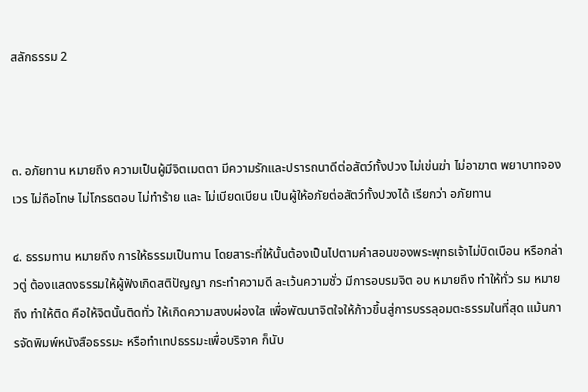สลักธรรม 2



๓. อภัยทาน หมายถึง ความเป็นผู้มีจิตเมตตา มีความรักและปรารถนาดีต่อสัตว์ทั้งปวง ไม่เข่นฆ่า ไม่อาฆาต พยาบาทจองเวร ไม่ถือโทษ ไม่โกรธตอบ ไม่ทำร้าย และ ไม่เบียดเบียน เป็นผู้ให้อภัยต่อสัตว์ทั้งปวงได้ เรียกว่า อภัยทาน

๔. ธรรมทาน หมายถึง การให้ธรรมเป็นทาน โดยสาระที่ให้นั้นต้องเป็นไปตามคำสอนของพระพุทธเจ้าไม่บิดเบือน หรือกล่าวตู่ ต้องแสดงธรรมให้ผู้ฟังเกิดสติปัญญา กระทำความดี ละเว้นความชั่ว มีการอบรมจิต อบ หมายถึง ทำให้ทั่ว รม หมายถึง ทำให้ติด คือให้จิตนั้นติดทั่ว ให้เกิดความสงบผ่องใส เพื่อพัฒนาจิตใจให้ก้าวขึ้นสู่การบรรลุอมตะธรรมในที่สุด แม้นการจัดพิมพ์หนังสือธรรมะ หรือทำเทปธรรมะเพื่อบริจาค ก็นับ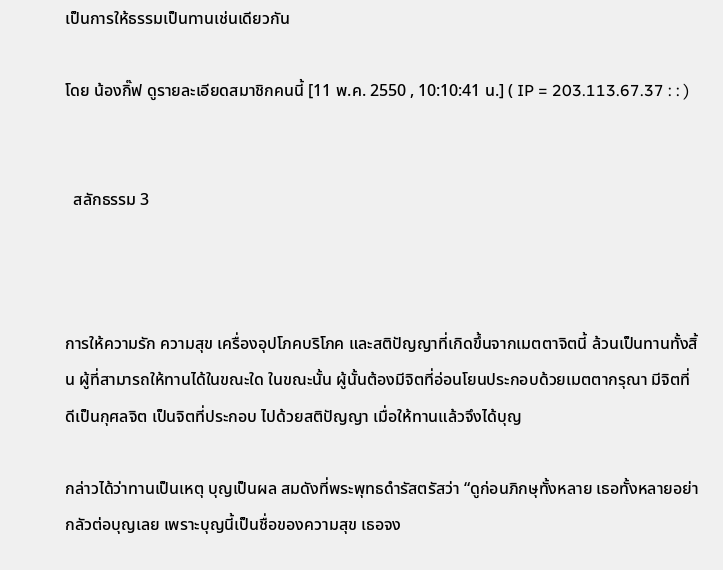เป็นการให้ธรรมเป็นทานเช่นเดียวกัน

โดย น้องกิ๊ฟ ดูรายละเอียดสมาชิกคนนี้ [11 พ.ค. 2550 , 10:10:41 น.] ( IP = 203.113.67.37 : : )


  สลักธรรม 3



การให้ความรัก ความสุข เครื่องอุปโภคบริโภค และสติปัญญาที่เกิดขึ้นจากเมตตาจิตนี้ ล้วนเป็นทานทั้งสิ้น ผู้ที่สามารถให้ทานได้ในขณะใด ในขณะนั้น ผู้นั้นต้องมีจิตที่อ่อนโยนประกอบด้วยเมตตากรุณา มีจิตที่ดีเป็นกุศลจิต เป็นจิตที่ประกอบ ไปด้วยสติปัญญา เมื่อให้ทานแล้วจึงได้บุญ

กล่าวได้ว่าทานเป็นเหตุ บุญเป็นผล สมดังที่พระพุทธดำรัสตรัสว่า “ดูก่อนภิกษุทั้งหลาย เธอทั้งหลายอย่ากลัวต่อบุญเลย เพราะบุญนี้เป็นชื่อของความสุข เธอจง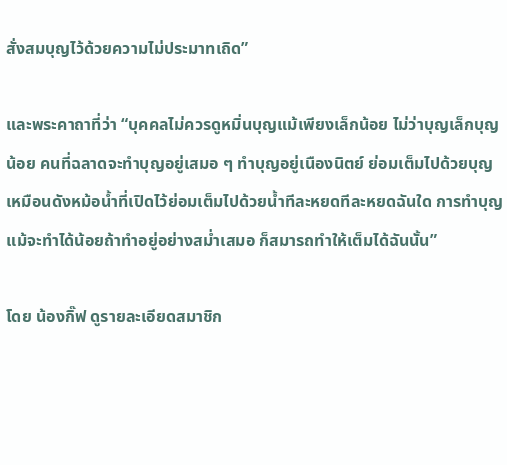สั่งสมบุญไว้ด้วยความไม่ประมาทเถิด”

และพระคาถาที่ว่า “บุคคลไม่ควรดูหมิ่นบุญแม้เพียงเล็กน้อย ไม่ว่าบุญเล็กบุญน้อย คนที่ฉลาดจะทำบุญอยู่เสมอ ๆ ทำบุญอยู่เนืองนิตย์ ย่อมเต็มไปด้วยบุญเหมือนดังหม้อน้ำที่เปิดไว้ย่อมเต็มไปด้วยน้ำทีละหยดทีละหยดฉันใด การทำบุญแม้จะทำได้น้อยถ้าทำอยู่อย่างสม่ำเสมอ ก็สมารถทำให้เต็มได้ฉันนั้น”

โดย น้องกิ๊ฟ ดูรายละเอียดสมาชิก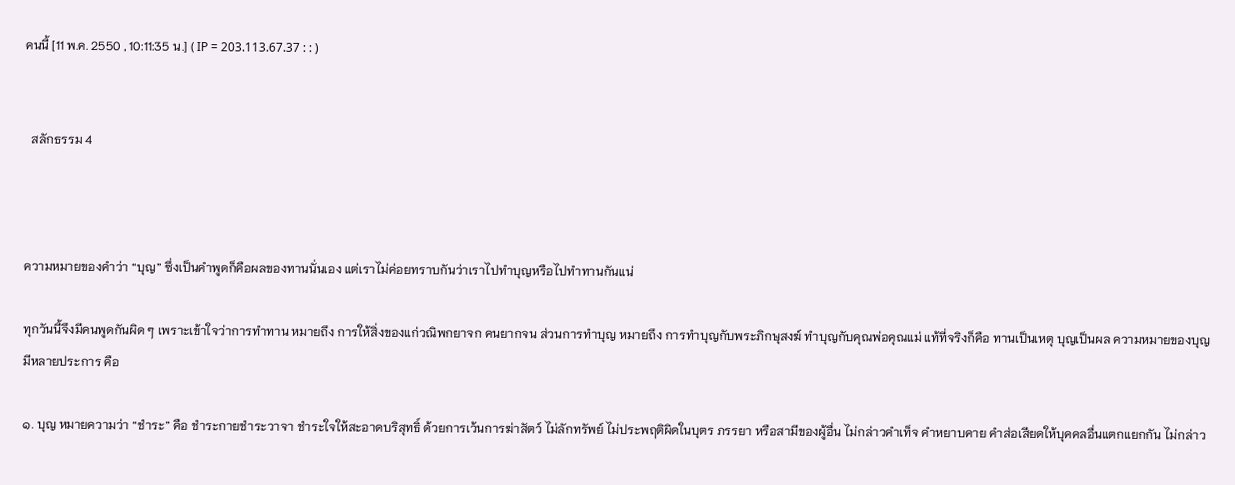คนนี้ [11 พ.ค. 2550 , 10:11:35 น.] ( IP = 203.113.67.37 : : )


  สลักธรรม 4



ความหมายของคำว่า “บุญ” ซึ่งเป็นคำพูดก็คือผลของทานนั่นเอง แต่เราไม่ค่อยทราบกันว่าเราไปทำบุญหรือไปทำทานกันแน่

ทุกวันนี้จึงมีคนพูดกันผิด ๆ เพราะเข้าใจว่าการทำทาน หมายถึง การให้สิ่งของแก่วณิพกยาจก คนยากจน ส่วนการทำบุญ หมายถึง การทำบุญกับพระภิกษุสงฆ์ ทำบุญกับคุณพ่อคุณแม่ แท้ที่จริงก็คือ ทานเป็นเหตุ บุญเป็นผล ความหมายของบุญมีหลายประการ คือ

๑. บุญ หมายความว่า “ชำระ” คือ ชำระกายชำระวาจา ชำระใจให้สะอาดบริสุทธิ์ ด้วยการเว้นการฆ่าสัตว์ ไม่ลักทรัพย์ ไม่ประพฤติผิดในบุตร ภรรยา หรือสามีของผู้อื่น ไม่กล่าวคำเท็จ คำหยาบคาย คำส่อเสียดให้บุคคลอื่นแตกแยกกัน ไม่กล่าว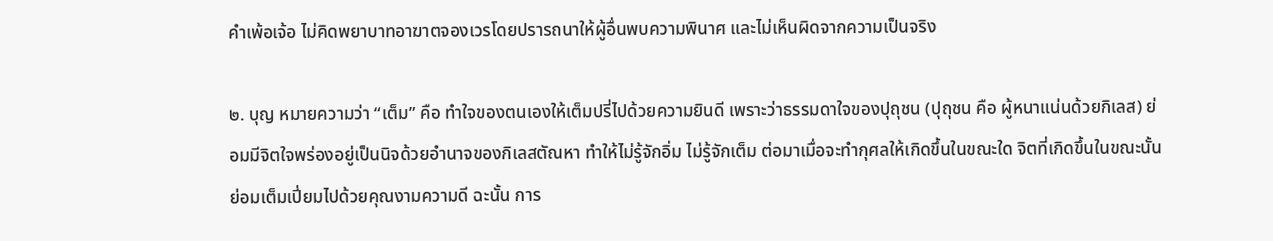คำเพ้อเจ้อ ไม่คิดพยาบาทอาฆาตจองเวรโดยปรารถนาให้ผู้อื่นพบความพินาศ และไม่เห็นผิดจากความเป็นจริง

๒. บุญ หมายความว่า “เต็ม” คือ ทำใจของตนเองให้เต็มปรี่ไปด้วยความยินดี เพราะว่าธรรมดาใจของปุถุชน (ปุถุชน คือ ผู้หนาแน่นด้วยกิเลส) ย่อมมีจิตใจพร่องอยู่เป็นนิจด้วยอำนาจของกิเลสตัณหา ทำให้ไม่รู้จักอิ่ม ไม่รู้จักเต็ม ต่อมาเมื่อจะทำกุศลให้เกิดขึ้นในขณะใด จิตที่เกิดขึ้นในขณะนั้นย่อมเต็มเปี่ยมไปด้วยคุณงามความดี ฉะนั้น การ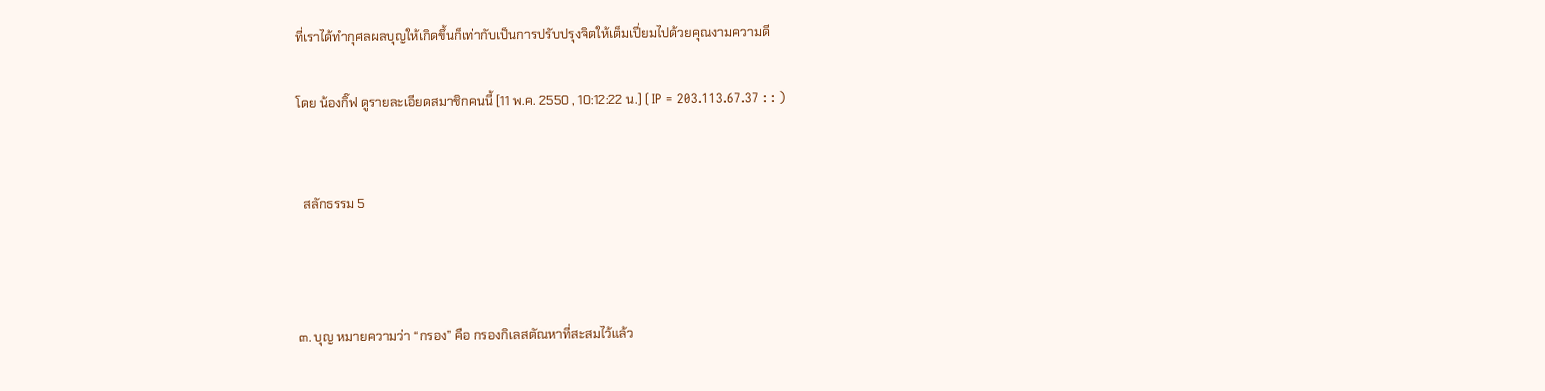ที่เราได้ทำกุศลผลบุญให้เกิดขึ้นก็เท่ากับเป็นการปรับปรุงจิตให้เต็มเปี่ยมไปด้วยคุณงามความดี

โดย น้องกิ๊ฟ ดูรายละเอียดสมาชิกคนนี้ [11 พ.ค. 2550 , 10:12:22 น.] ( IP = 203.113.67.37 : : )


  สลักธรรม 5



๓. บุญ หมายความว่า “กรอง” คือ กรองกิเลสตัณหาที่สะสมไว้แล้ว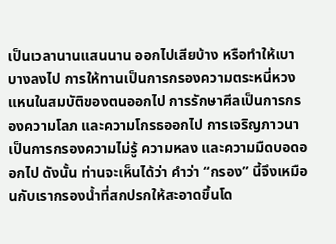เป็นเวลานานแสนนาน ออกไปเสียบ้าง หรือทำให้เบาบางลงไป การให้ทานเป็นการกรองความตระหนี่หวงแหนในสมบัติของตนออกไป การรักษาศีลเป็นการกรองความโลภ และความโกรธออกไป การเจริญภาวนาเป็นการกรองความไม่รู้ ความหลง และความมืดบอดออกไป ดังนั้น ท่านจะเห็นได้ว่า คำว่า “กรอง” นี้จึงเหมือนกับเรากรองน้ำที่สกปรกให้สะอาดขึ้นโด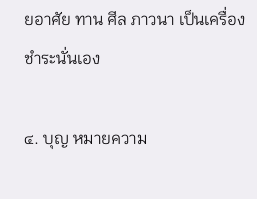ยอาศัย ทาน ศีล ภาวนา เป็นเครื่องชำระนั่นเอง

๔. บุญ หมายความ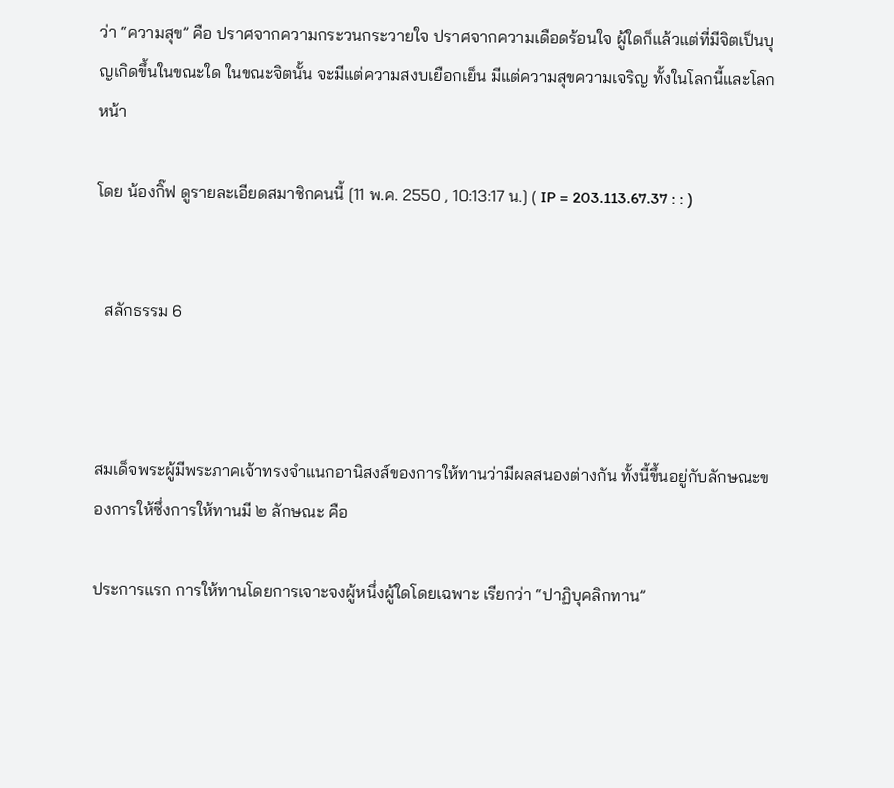ว่า “ความสุข” คือ ปราศจากความกระวนกระวายใจ ปราศจากความเดือดร้อนใจ ผู้ใดก็แล้วแต่ที่มีจิตเป็นบุญเกิดขึ้นในขณะใด ในขณะจิตนั้น จะมีแต่ความสงบเยือกเย็น มีแต่ความสุขความเจริญ ทั้งในโลกนี้และโลกหน้า

โดย น้องกิ๊ฟ ดูรายละเอียดสมาชิกคนนี้ [11 พ.ค. 2550 , 10:13:17 น.] ( IP = 203.113.67.37 : : )


  สลักธรรม 6



สมเด็จพระผู้มีพระภาคเจ้าทรงจำแนกอานิสงส์ของการให้ทานว่ามีผลสนองต่างกัน ทั้งนี้ขึ้นอยู่กับลักษณะของการให้ซึ่งการให้ทานมี ๒ ลักษณะ คือ

ประการแรก การให้ทานโดยการเจาะจงผู้หนึ่งผู้ใดโดยเฉพาะ เรียกว่า “ปาฏิบุคลิกทาน”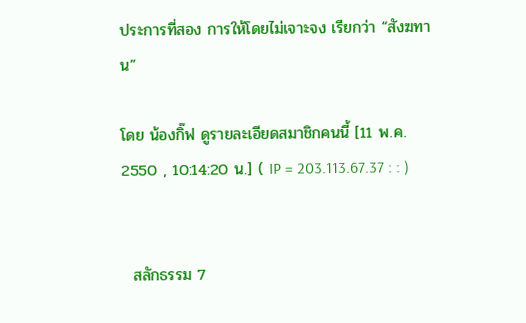ประการที่สอง การให้โดยไม่เจาะจง เรียกว่า “สังฆทาน”

โดย น้องกิ๊ฟ ดูรายละเอียดสมาชิกคนนี้ [11 พ.ค. 2550 , 10:14:20 น.] ( IP = 203.113.67.37 : : )


  สลักธรรม 7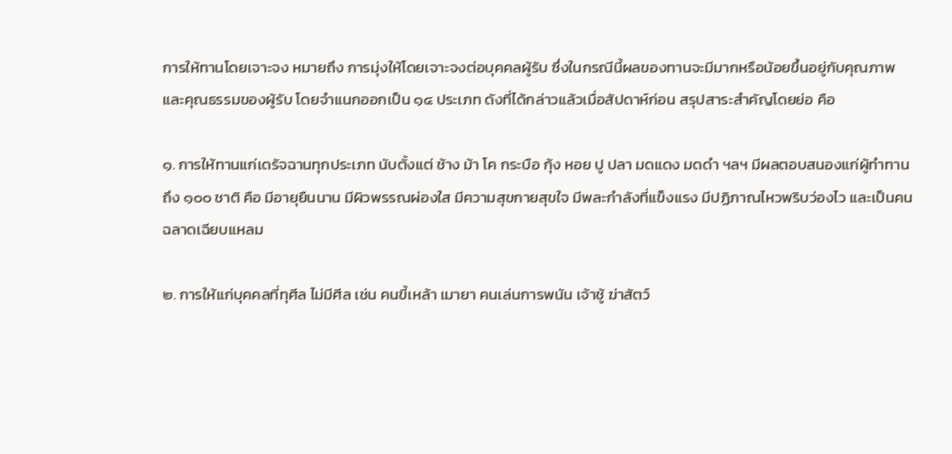การให้ทานโดยเจาะจง หมายถึง การมุ่งให้โดยเจาะจงต่อบุคคลผู้รับ ซึ่งในกรณีนี้ผลของทานจะมีมากหรือน้อยขึ้นอยู่กับคุณภาพและคุณธรรมของผู้รับ โดยจำแนกออกเป็น ๑๔ ประเภท ดังที่ได้กล่าวแล้วเมื่อสัปดาห์ก่อน สรุปสาระสำคัญโดยย่อ คือ

๑. การให้ทานแก่เดรัจฉานทุกประเภท นับตั้งแต่ ช้าง ม้า โค กระบือ กุ้ง หอย ปู ปลา มดแดง มดดำ ฯลฯ มีผลตอบสนองแก่ผู้ทำทานถึง ๑๐๐ ชาติ คือ มีอายุยืนนาน มีผิวพรรณผ่องใส มีความสุขกายสุขใจ มีพละกำลังที่แข็งแรง มีปฏิภาณไหวพริบว่องไว และเป็นคนฉลาดเฉียบแหลม

๒. การให้แก่บุคคลที่ทุศีล ไม่มีศีล เช่น คนขี้เหล้า เมายา คนเล่นการพนัน เจ้าชู้ ฆ่าสัตว์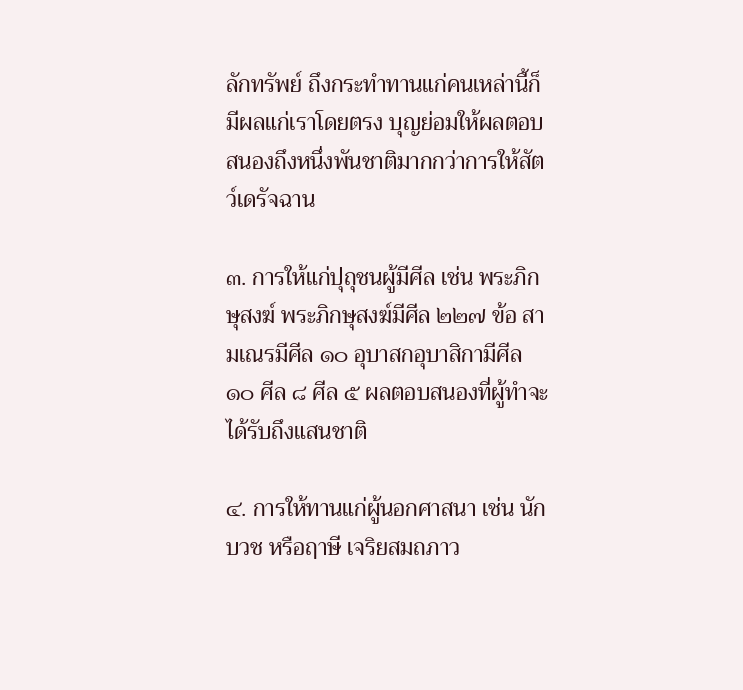ลักทรัพย์ ถึงกระทำทานแก่คนเหล่านี้ก็มีผลแก่เราโดยตรง บุญย่อมให้ผลตอบสนองถึงหนึ่งพันชาติมากกว่าการให้สัตว์เดรัจฉาน

๓. การให้แก่ปุถุชนผู้มีศีล เช่น พระภิกษุสงฆ์ พระภิกษุสงฆ์มีศีล ๒๒๗ ข้อ สามเณรมีศีล ๑๐ อุบาสกอุบาสิกามีศีล ๑๐ ศีล ๘ ศีล ๕ ผลตอบสนองที่ผู้ทำจะได้รับถึงแสนชาติ

๔. การให้ทานแก่ผู้นอกศาสนา เช่น นักบวช หรือฤาษี เจริยสมถภาว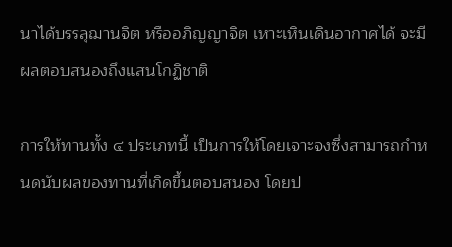นาได้บรรลุฌานจิต หรืออภิญญาจิต เหาะเหินเดินอากาศได้ จะมีผลตอบสนองถึงแสนโกฏิชาติ

การให้ทานทั้ง ๔ ประเภทนี้ เป็นการให้โดยเจาะจงซึ่งสามารถกำหนดนับผลของทานที่เกิดขึ้นตอบสนอง โดยป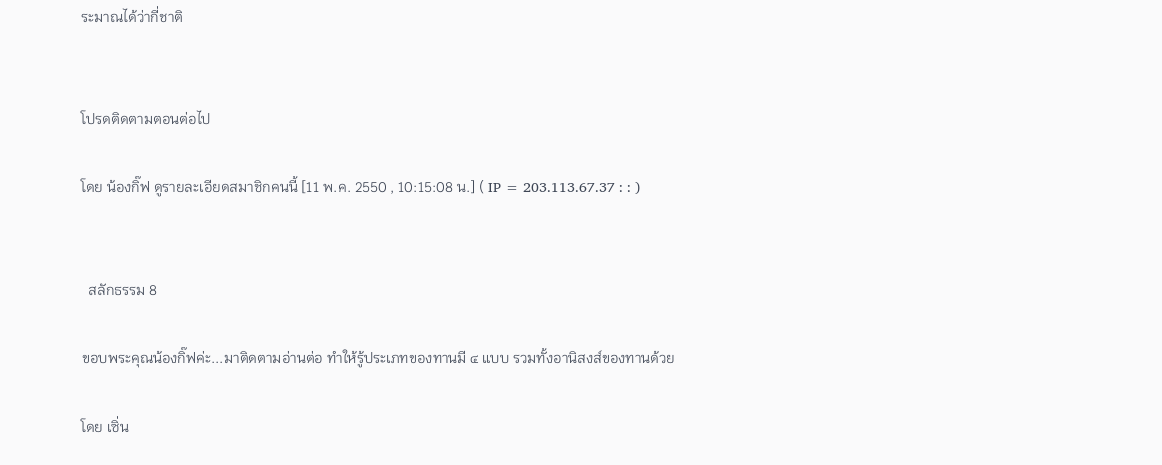ระมาณได้ว่ากี่ชาติ


โปรดติดตามตอนต่อไป

โดย น้องกิ๊ฟ ดูรายละเอียดสมาชิกคนนี้ [11 พ.ค. 2550 , 10:15:08 น.] ( IP = 203.113.67.37 : : )


  สลักธรรม 8

ขอบพระคุณน้องกิ๊ฟค่ะ...มาติดตามอ่านต่อ ทำให้รู้ประเภทของทานมี ๔ แบบ รวมทั้งอานิสงส์ของทานด้วย

โดย เซิ่น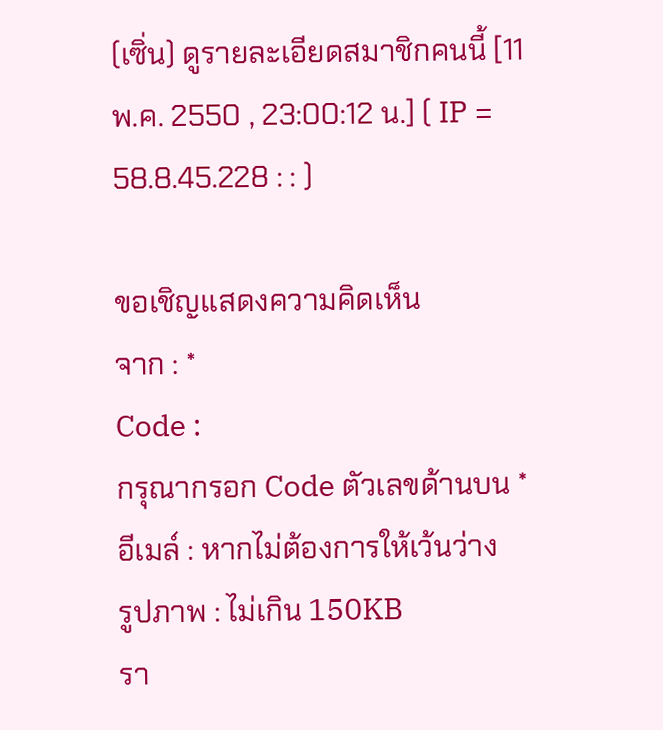(เซิ่น) ดูรายละเอียดสมาชิกคนนี้ [11 พ.ค. 2550 , 23:00:12 น.] ( IP = 58.8.45.228 : : )

ขอเชิญแสดงความคิดเห็น
จาก : *
Code :
กรุณากรอก Code ตัวเลขด้านบน *
อีเมล์ : หากไม่ต้องการให้เว้นว่าง
รูปภาพ : ไม่เกิน 150KB
รา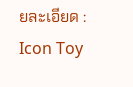ยละเอียด :
Icon Toy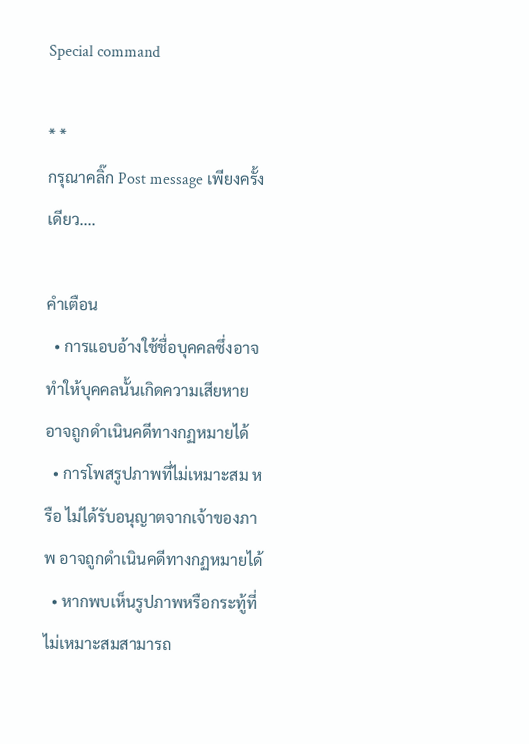Special command

* *
กรุณาคลิ๊ก Post message เพียงครั้งเดียว....

คำเตือน
  • การแอบอ้างใช้ชื่อบุคคลซึ่งอาจทำให้บุคคลนั้นเกิดความเสียหาย อาจถูกดำเนินคดีทางกฏหมายได้
  • การโพสรูปภาพที่ไม่เหมาะสม หรือ ไม่ได้รับอนุญาตจากเจ้าของภาพ อาจถูกดำเนินคดีทางกฏหมายได้
  • หากพบเห็นรูปภาพหรือกระทู้ที่ไม่เหมาะสมสามารถ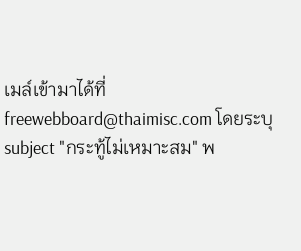เมล์เข้ามาได้ที่ freewebboard@thaimisc.com โดยระบุ subject "กระทู้ไม่เหมาะสม" พ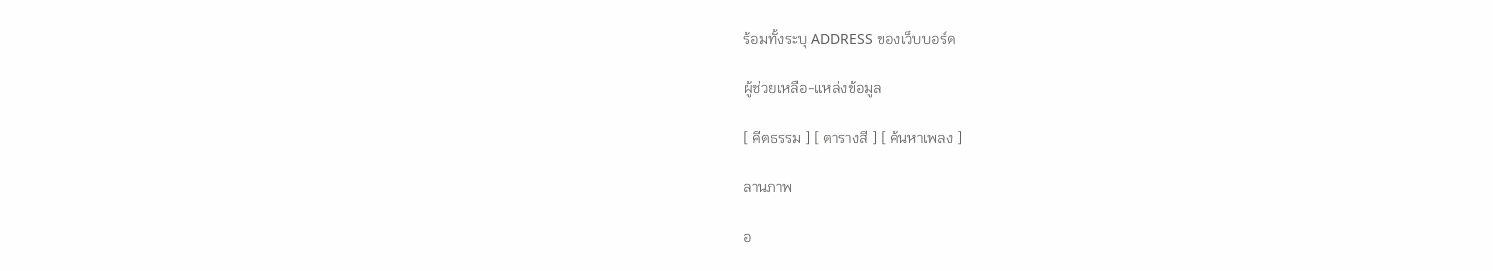ร้อมทั้งระบุ ADDRESS ของเว็บบอร์ด

ผู้ช่วยเหลือ-แหล่งข้อมูล

[ คีตธรรม ] [ ตารางสี ] [ ค้นหาเพลง ]

ลานภาพ

อ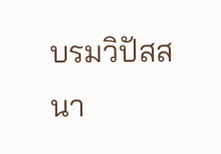บรมวิปัสสนา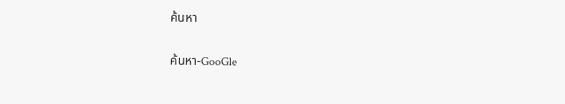ค้นหา

ค้นหา-GooGle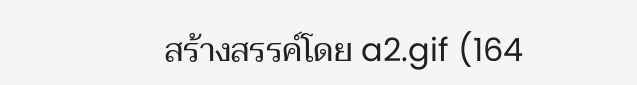สร้างสรรค์โดย a2.gif (164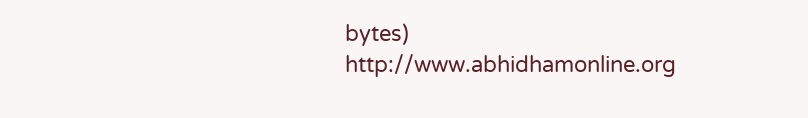bytes) http://www.abhidhamonline.org